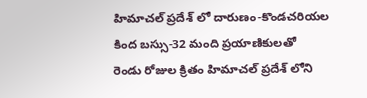హిమాచల్ ప్రదేశ్ లో దారుణం-కొండచరియల కింద బస్సు-32 మంది ప్రయాణికులతో
రెండు రోజుల క్రితం హిమాచల్ ప్రదేశ్ లోని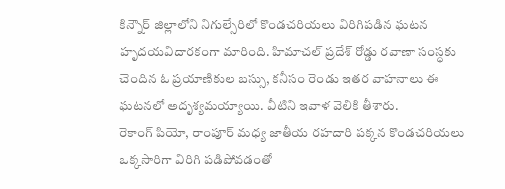కిన్నౌర్ జిల్లాలోని నిగుల్సేరిలో కొండచరియలు విరిగిపడిన ఘటన హృదయవిదారకంగా మారింది. హిమాచల్ ప్రదేశ్ రోడ్డు రవాణా సంస్ధకు చెందిన ఓ ప్రయాణికుల బస్సు, కనీసం రెండు ఇతర వాహనాలు ఈ ఘటనలో అదృశ్యమయ్యాయి. వీటిని ఇవాళ వెలికి తీశారు.
రెకాంగ్ పియో, రాంపూర్ మధ్య జాతీయ రహదారి పక్కన కొండచరియలు ఒక్కసారిగా విరిగి పడిపోవడంతో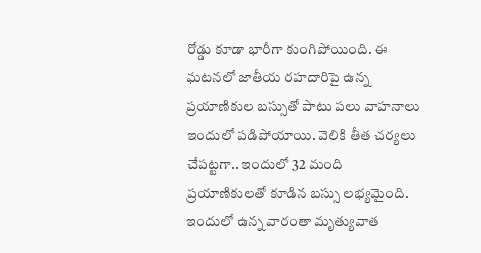రోడ్డు కూడా భారీగా కుంగిపోయింది. ఈ ఘటనలో జాతీయ రహదారిపై ఉన్న ప్రయాణికుల బస్సుతో పాటు పలు వాహనాలు ఇందులో పడిపోయాయి. వెలికి తీత చర్యలు చేపట్టగా.. ఇందులో 32 మంది ప్రయాణికులతో కూడిన బస్సు లభ్యమైంది. ఇందులో ఉన్న వారంతా మృత్యువాత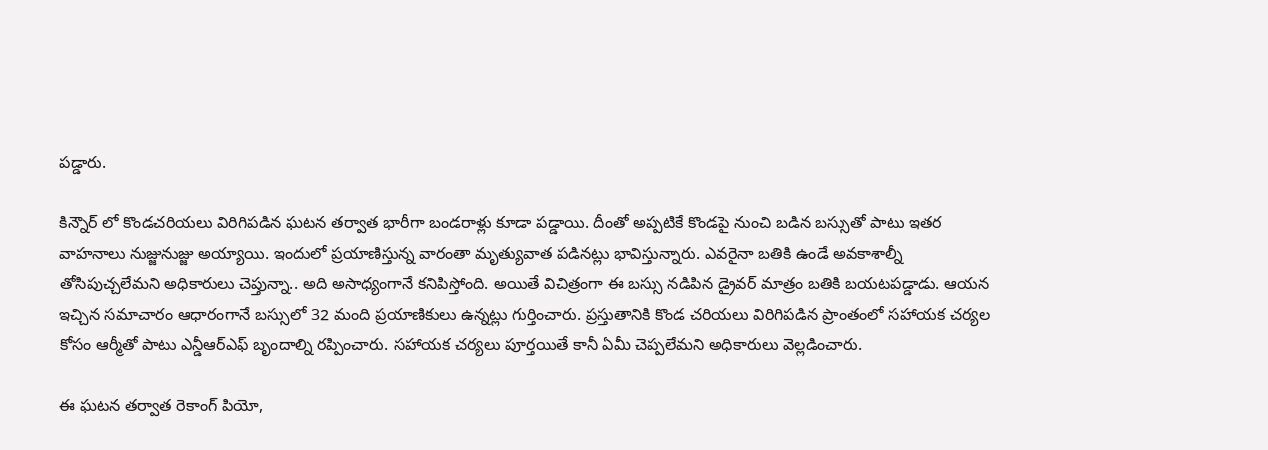పడ్డారు.

కిన్నౌర్ లో కొండచరియలు విరిగిపడిన ఘటన తర్వాత భారీగా బండరాళ్లు కూడా పడ్డాయి. దీంతో అప్పటికే కొండపై నుంచి బడిన బస్సుతో పాటు ఇతర వాహనాలు నుజ్జునుజ్జు అయ్యాయి. ఇందులో ప్రయాణిస్తున్న వారంతా మృత్యువాత పడినట్లు భావిస్తున్నారు. ఎవరైనా బతికి ఉండే అవకాశాల్నీ తోసిపుచ్చలేమని అధికారులు చెప్తున్నా.. అది అసాధ్యంగానే కనిపిస్తోంది. అయితే విచిత్రంగా ఈ బస్సు నడిపిన డ్రైవర్ మాత్రం బతికి బయటపడ్డాడు. ఆయన ఇచ్చిన సమాచారం ఆధారంగానే బస్సులో 32 మంది ప్రయాణికులు ఉన్నట్లు గుర్తించారు. ప్రస్తుతానికి కొండ చరియలు విరిగిపడిన ప్రాంతంలో సహాయక చర్యల కోసం ఆర్మీతో పాటు ఎన్డీఆర్ఎఫ్ బృందాల్ని రప్పించారు. సహాయక చర్యలు పూర్తయితే కానీ ఏమీ చెప్పలేమని అధికారులు వెల్లడించారు.

ఈ ఘటన తర్వాత రెకాంగ్ పియో,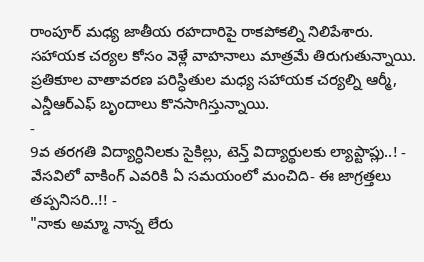రాంపూర్ మధ్య జాతీయ రహదారిపై రాకపోకల్ని నిలిపేశారు. సహాయక చర్యల కోసం వెళ్లే వాహనాలు మాత్రమే తిరుగుతున్నాయి. ప్రతికూల వాతావరణ పరిస్ధితుల మధ్య సహాయక చర్యల్ని ఆర్మీ, ఎన్డీఆర్ఎఫ్ బృందాలు కొనసాగిస్తున్నాయి.
-
9వ తరగతి విద్యార్ధినిలకు సైకిల్లు, టెన్త్ విద్యార్థులకు ల్యాప్టాప్లు..! -
వేసవిలో వాకింగ్ ఎవరికి ఏ సమయంలో మంచిది- ఈ జాగ్రత్తలు తప్పనిసరి..!! -
"నాకు అమ్మా నాన్న లేరు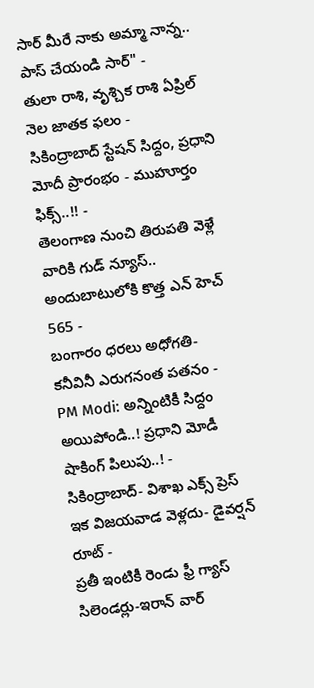సార్ మీరే నాకు అమ్మా నాన్న.. పాస్ చేయండి సార్" -
తులా రాశి, వృశ్చిక రాశి ఏప్రిల్ నెల జాతక ఫలం -
సికింద్రాబాద్ స్టేషన్ సిద్దం, ప్రధాని మోదీ ప్రారంభం - ముహూర్తం ఫిక్స్..!! -
తెలంగాణ నుంచి తిరుపతి వెళ్లే వారికి గుడ్ న్యూస్.. అందుబాటులోకి కొత్త ఎన్ హెచ్ 565 -
బంగారం ధరలు అధోగతి- కనీవినీ ఎరుగనంత పతనం -
PM Modi: అన్నింటికీ సిద్దం అయిపోండి..! ప్రధాని మోడీ షాకింగ్ పిలుపు..! -
సికింద్రాబాద్- విశాఖ ఎక్స్ ప్రెస్ ఇక విజయవాడ వెళ్లదు- డైవర్షన్ రూట్ -
ప్రతీ ఇంటికీ రెండు ఫ్రీ గ్యాస్ సిలెండర్లు-ఇరాన్ వార్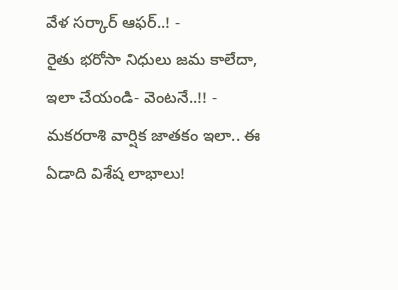వేళ సర్కార్ ఆఫర్..! -
రైతు భరోసా నిధులు జమ కాలేదా, ఇలా చేయండి- వెంటనే..!! -
మకరరాశి వార్షిక జాతకం ఇలా.. ఈ ఏడాది విశేష లాభాలు!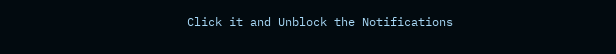Click it and Unblock the Notifications